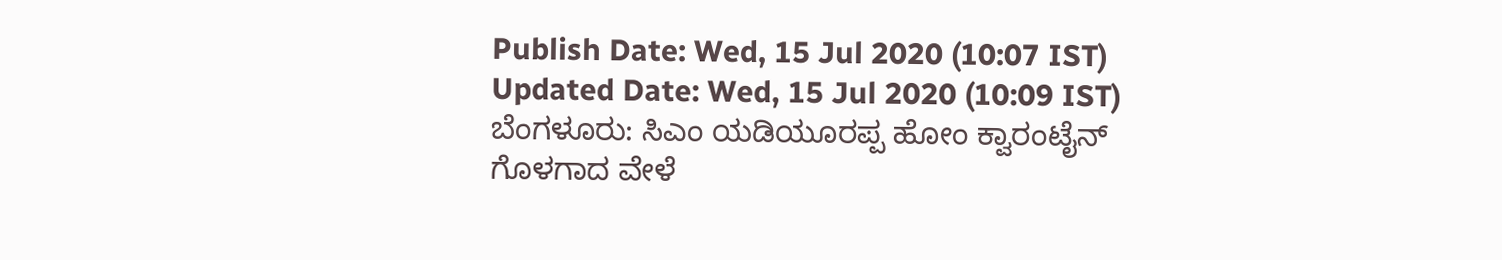Publish Date: Wed, 15 Jul 2020 (10:07 IST)
Updated Date: Wed, 15 Jul 2020 (10:09 IST)
ಬೆಂಗಳೂರು: ಸಿಎಂ ಯಡಿಯೂರಪ್ಪ ಹೋಂ ಕ್ವಾರಂಟೈನ್ ಗೊಳಗಾದ ವೇಳೆ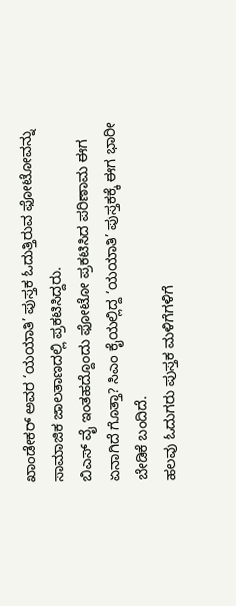ಖಾಂಡೇಕರ್ ಅವರ ‘ಯಯಾತಿ’ ಪುಸ್ತಕ ಓದುತ್ತಿರುವ ಫೋಟೋವನ್ನು ಸಾಮಾಜಿಕ ಜಾಲತಾಣದಲ್ಲಿ ಪ್ರಕಟಿಸಿದ್ದರು.
ಬಿಎಸ್ ವೈ ಇಂತಹದ್ದೊಂದು ಫೋಟೋ ಪ್ರಕಟಿಸಿದ ಪರಿಣಾಮ ಈಗ ಏನಾಗಿದೆ ಗೊತ್ತಾ? ಸಿಎಂ ಕೈಯಲ್ಲಿದ್ದ ‘ಯಯಾತಿ’ ಪುಸ್ತಕಕ್ಕೆ ಈಗ ಭಾರೀ ಬೇಡಿಕೆ ಬಂದಿದೆ.
ಹಲವು ಓದುಗರು ಪುಸ್ತಕ ಮಳಿಗೆಗಳಿಗೆ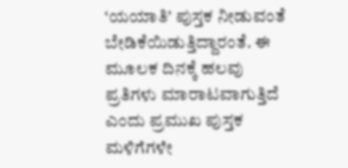‘ಯಯಾತಿ’ ಪುಸ್ತಕ ನೀಡುವಂತೆ ಬೇಡಿಕೆಯಿಡುತ್ತಿದ್ದಾರಂತೆ. ಈ ಮೂಲಕ ದಿನಕ್ಕೆ ಹಲವು ಪ್ರತಿಗಳು ಮಾರಾಟವಾಗುತ್ತಿದೆ ಎಂದು ಪ್ರಮುಖ ಪುಸ್ತಕ ಮಳಿಗೆಗಳೇ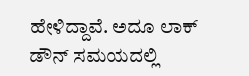ಹೇಳಿದ್ದಾವೆ. ಅದೂ ಲಾಕ್ ಡೌನ್ ಸಮಯದಲ್ಲಿ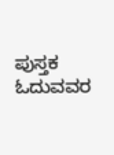ಪುಸ್ತಕ ಓದುವವರ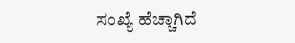ಸಂಖ್ಯೆ ಹೆಚ್ಚಾಗಿದೆ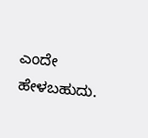ಎಂದೇ ಹೇಳಬಹುದು.